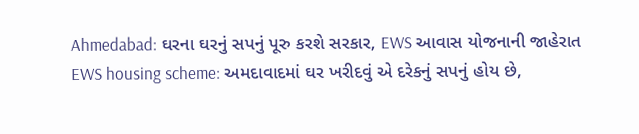Ahmedabad: ઘરના ઘરનું સપનું પૂરુ કરશે સરકાર, EWS આવાસ યોજનાની જાહેરાત
EWS housing scheme: અમદાવાદમાં ઘર ખરીદવું એ દરેકનું સપનું હોય છે,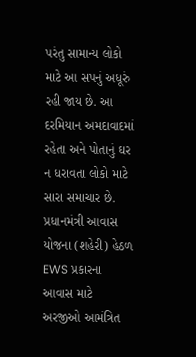પરંતુ સામાન્ય લોકો માટે આ સપનું અધૂરું રહી જાય છે. આ દરમિયાન અમદાવાદમાં રહેતા અને પોતાનું ઘર ન ધરાવતા લોકો માટે સારા સમાચાર છે. પ્રધાનમંત્રી આવાસ યોજના (શહેરી) હેઠળ EWS પ્રકારના આવાસ માટે અરજીઓ આમંત્રિત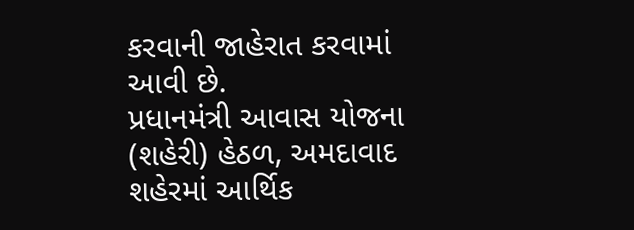કરવાની જાહેરાત કરવામાં આવી છે.
પ્રધાનમંત્રી આવાસ યોજના (શહેરી) હેઠળ, અમદાવાદ શહેરમાં આર્થિક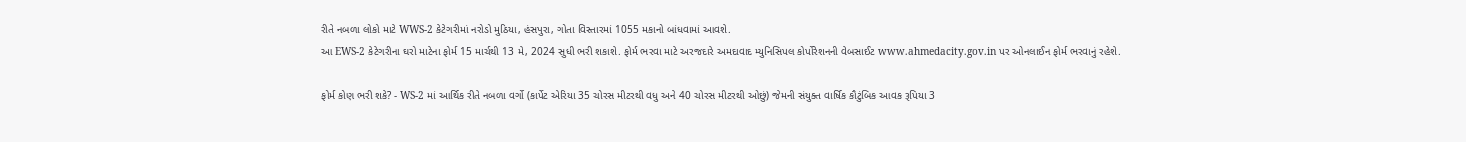રીતે નબળા લોકો માટે WWS-2 કેટેગરીમાં નરોડો મુઠિયા, હંસપુરા, ગોતા વિસ્તારમાં 1055 મકાનો બાંધવામાં આવશે.
આ EWS-2 કેટેગરીના ઘરો માટેના ફોર્મ 15 માર્ચથી 13 મે, 2024 સુધી ભરી શકાશે. ફોર્મ ભરવા માટે અરજદારે અમદાવાદ મ્યુનિસિપલ કોર્પોરેશનની વેબસાઈટ www.ahmedacity.gov.in પર ઓનલાઈન ફોર્મ ભરવાનું રહેશે.

ફોર્મ કોણ ભરી શકે? - WS-2 માં આર્થિક રીતે નબળા વર્ગો (કાર્પેટ એરિયા 35 ચોરસ મીટરથી વધુ અને 40 ચોરસ મીટરથી ઓછું) જેમની સંયુક્ત વાર્ષિક કૌટુંબિક આવક રૂપિયા 3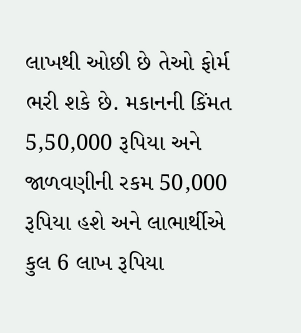લાખથી ઓછી છે તેઓ ફોર્મ ભરી શકે છે. મકાનની કિંમત 5,50,000 રૂપિયા અને જાળવણીની રકમ 50,000 રૂપિયા હશે અને લાભાર્થીએ કુલ 6 લાખ રૂપિયા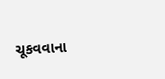ચૂકવવાના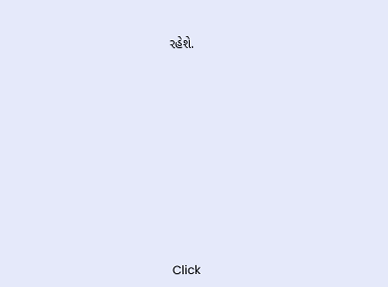રહેશે.












Click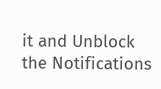it and Unblock the Notifications